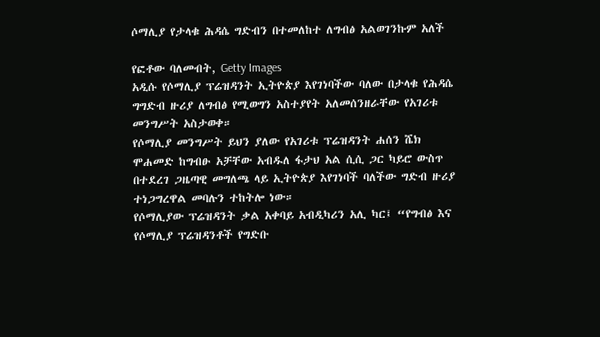ሶማሊያ የታላቁ ሕዳሴ ግድብን በተመለከተ ለግብፅ አልወገንኩም አለች

የፎቶው ባለመብት, Getty Images
አዲሱ የሶማሊያ ፕሬዝዳንት ኢትዮጵያ እየገነባችው ባለው በታላቁ የሕዳሴ ግግድብ ዙሪያ ለግብፅ የሚወግን አስተያየት አለመሰንዘራቸው የአገሪቱ መንግሥት አስታወቀ።
የሶማሊያ መንግሥት ይህን ያለው የአገሪቱ ፕሬዝዳንት ሐሰን ሼክ ሞሐመድ ከግብፁ አቻቸው አብዱለ ፋታህ አል ሲሲ ጋር ካይሮ ውስጥ በተደረገ ጋዜጣዊ መግለጫ ላይ ኢትዮጵያ እየገነባች ባለችው ግድብ ዙሪያ ተነጋግረዋል መባሉን ተከትሎ ነው።
የሶማሊያው ፕሬዝዳንት ቃል አቀባይ አብዲካሪን አሊ ካር፤ “የግብፅ እና የሶማሊያ ፕሬዝዳንቶች የግድቡ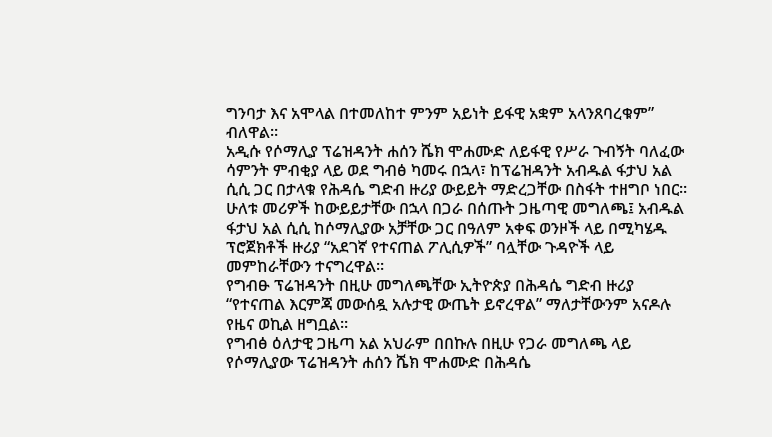ግንባታ እና አሞላል በተመለከተ ምንም አይነት ይፋዊ አቋም አላንጸባረቁም” ብለዋል።
አዲሱ የሶማሊያ ፕሬዝዳንት ሐሰን ሼክ ሞሐሙድ ለይፋዊ የሥራ ጉብኝት ባለፈው ሳምንት ምብቂያ ላይ ወደ ግብፅ ካመሩ በኋላ፣ ከፕሬዝዳንት አብዱል ፋታህ አል ሲሲ ጋር በታላቁ የሕዳሴ ግድብ ዙሪያ ውይይት ማድረጋቸው በስፋት ተዘግቦ ነበር።
ሁለቱ መሪዎች ከውይይታቸው በኋላ በጋራ በሰጡት ጋዜጣዊ መግለጫ፤ አብዱል ፋታህ አል ሲሲ ከሶማሊያው አቻቸው ጋር በዓለም አቀፍ ወንዞች ላይ በሚካሄዱ ፕሮጀክቶች ዙሪያ “አደገኛ የተናጠል ፖሊሲዎች” ባሏቸው ጉዳዮች ላይ መምከራቸውን ተናግረዋል።
የግብፁ ፕሬዝዳንት በዚሁ መግለጫቸው ኢትዮጵያ በሕዳሴ ግድብ ዙሪያ “የተናጠል እርምጃ መውሰዷ አሉታዊ ውጤት ይኖረዋል” ማለታቸውንም አናዶሉ የዜና ወኪል ዘግቧል።
የግብፅ ዕለታዊ ጋዜጣ አል አህራም በበኩሉ በዚሁ የጋራ መግለጫ ላይ የሶማሊያው ፕሬዝዳንት ሐሰን ሼክ ሞሐሙድ በሕዳሴ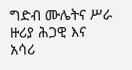ግድብ ሙሌትና ሥራ ዙሪያ ሕጋዊ እና አሳሪ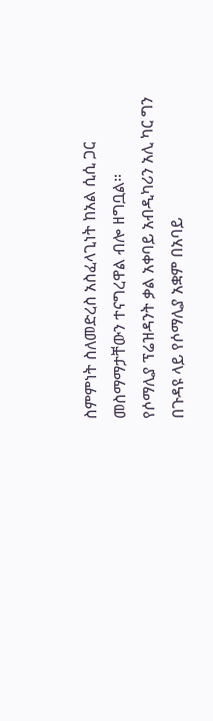ስምምነት ስለመድረስ አስፈላጊነት ከአል ሲሲ ጋር መስማማታቸውን ተናግረዋል ብሎ ዘግቧል።
የሶማሊያ ፕሬዝዳንት ቃል አቀባይ አብዲካሪን አሊ ካር ግን በጉዳዩ ላይ የሶማሊያ አቋም በአባይ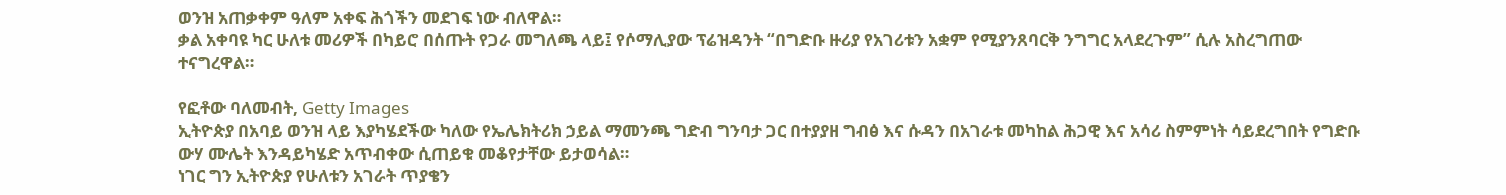ወንዝ አጠቃቀም ዓለም አቀፍ ሕጎችን መደገፍ ነው ብለዋል።
ቃል አቀባዩ ካር ሁለቱ መሪዎች በካይሮ በሰጡት የጋራ መግለጫ ላይ፤ የሶማሊያው ፕሬዝዳንት “በግድቡ ዙሪያ የአገሪቱን አቋም የሚያንጸባርቅ ንግግር አላደረጉም” ሲሉ አስረግጠው ተናግረዋል።

የፎቶው ባለመብት, Getty Images
ኢትዮጵያ በአባይ ወንዝ ላይ እያካሄደችው ካለው የኤሌክትሪክ ኃይል ማመንጫ ግድብ ግንባታ ጋር በተያያዘ ግብፅ እና ሱዳን በአገራቱ መካከል ሕጋዊ እና አሳሪ ስምምነት ሳይደረግበት የግድቡ ውሃ ሙሌት እንዳይካሄድ አጥብቀው ሲጠይቁ መቆየታቸው ይታወሳል።
ነገር ግን ኢትዮጵያ የሁለቱን አገራት ጥያቄን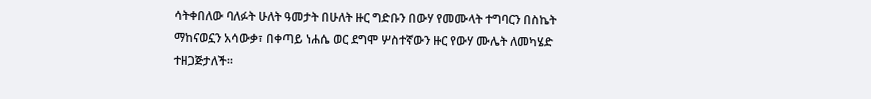ሳትቀበለው ባለፉት ሁለት ዓመታት በሁለት ዙር ግድቡን በውሃ የመሙላት ተግባርን በስኬት ማከናወኗን አሳውቃ፣ በቀጣይ ነሐሴ ወር ደግሞ ሦስተኛውን ዙር የውሃ ሙሌት ለመካሄድ ተዘጋጅታለች።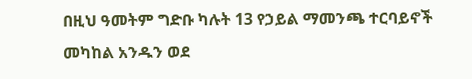በዚህ ዓመትም ግድቡ ካሉት 13 የኃይል ማመንጫ ተርባይኖች መካከል አንዱን ወደ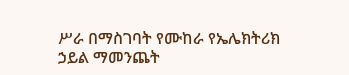ሥራ በማስገባት የሙከራ የኤሌክትሪክ ኃይል ማመንጨት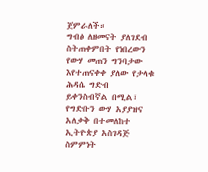ጀምራለች።
ግብፅ ለዘመናት ያለገደብ ስትጠቀምበት የነበረውን የውሃ መጠን ግንባታው እየተጠናቀቀ ያለው የታላቁ ሕዳሴ ግድብ ይቀንስብኛል በሚል፣ የግድቡን ውሃ አያያዝና አለቃቅ በተመለከተ ኢትዮጵያ አስገዳጅ ስምምነት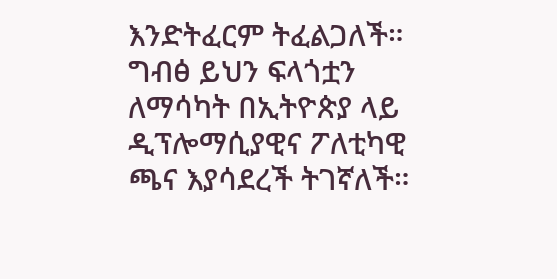እንድትፈርም ትፈልጋለች።
ግብፅ ይህን ፍላጎቷን ለማሳካት በኢትዮጵያ ላይ ዲፕሎማሲያዊና ፖለቲካዊ ጫና እያሳደረች ትገኛለች።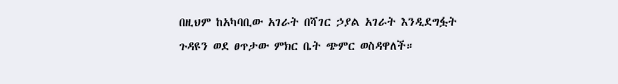በዚህም ከአካባቢው አገራት በሻገር ኃያል አገራት እንዲደግፏት ጉዳዩን ወደ ፀጥታው ምክር ቤት ጭምር ወስዳዋለች።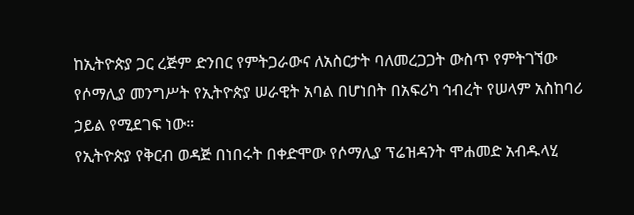ከኢትዮጵያ ጋር ረጅም ድንበር የምትጋራውና ለአስርታት ባለመረጋጋት ውስጥ የምትገኘው የሶማሊያ መንግሥት የኢትዮጵያ ሠራዊት አባል በሆነበት በአፍሪካ ኅብረት የሠላም አስከባሪ ኃይል የሚደገፍ ነው።
የኢትዮጵያ የቅርብ ወዳጅ በነበሩት በቀድሞው የሶማሊያ ፕሬዝዳንት ሞሐመድ አብዱላሂ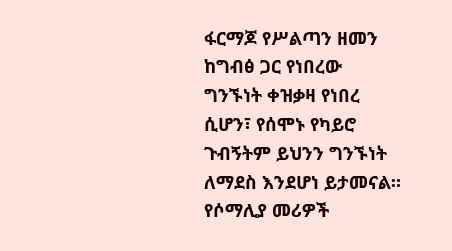ፋርማጆ የሥልጣን ዘመን ከግብፅ ጋር የነበረው ግንኙነት ቀዝቃዛ የነበረ ሲሆን፣ የሰሞኑ የካይሮ ጉብኝትም ይህንን ግንኙነት ለማደስ እንደሆነ ይታመናል።
የሶማሊያ መሪዎች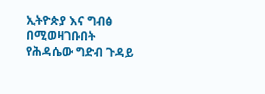ኢትዮጵያ እና ግብፅ በሚወዛገቡበት የሕዳሴው ግድብ ጉዳይ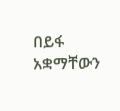በይፋ አቋማቸውን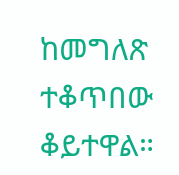ከመግለጽ ተቆጥበው ቆይተዋል።